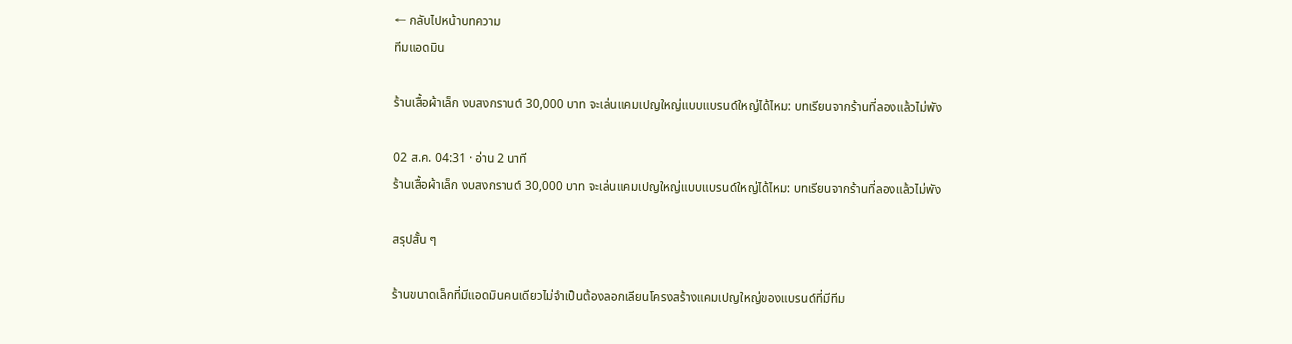← กลับไปหน้าบทความ
ทีมแอดมิน

ร้านเสื้อผ้าเล็ก งบสงกรานต์ 30,000 บาท จะเล่นแคมเปญใหญ่แบบแบรนด์ใหญ่ได้ไหม: บทเรียนจากร้านที่ลองแล้วไม่พัง

02 ส.ค. 04:31 · อ่าน 2 นาที
ร้านเสื้อผ้าเล็ก งบสงกรานต์ 30,000 บาท จะเล่นแคมเปญใหญ่แบบแบรนด์ใหญ่ได้ไหม: บทเรียนจากร้านที่ลองแล้วไม่พัง

สรุปสั้น ๆ

ร้านขนาดเล็กที่มีแอดมินคนเดียวไม่จำเป็นต้องลอกเลียนโครงสร้างแคมเปญใหญ่ของแบรนด์ที่มีทีม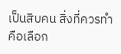เป็นสิบคน สิ่งที่ควรทำคือเลือก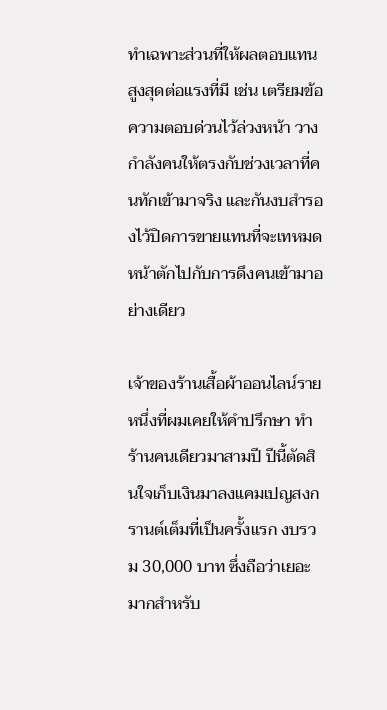ทำเฉพาะส่วนที่ให้ผลตอบแทนสูงสุดต่อแรงที่มี เช่น เตรียมข้อความตอบด่วนไว้ล่วงหน้า วางกำลังคนให้ตรงกับช่วงเวลาที่คนทักเข้ามาจริง และกันงบสำรองไว้ปิดการขายแทนที่จะเทหมดหน้าตักไปกับการดึงคนเข้ามาอย่างเดียว

เจ้าของร้านเสื้อผ้าออนไลน์รายหนึ่งที่ผมเคยให้คำปรึกษา ทำร้านคนเดียวมาสามปี ปีนี้ตัดสินใจเก็บเงินมาลงแคมเปญสงกรานต์เต็มที่เป็นครั้งแรก งบรวม 30,000 บาท ซึ่งถือว่าเยอะมากสำหรับ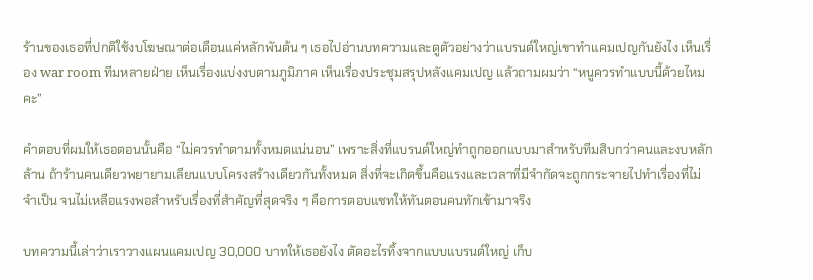ร้านของเธอที่ปกติใช้งบโฆษณาต่อเดือนแค่หลักพันต้น ๆ เธอไปอ่านบทความและดูตัวอย่างว่าแบรนด์ใหญ่เขาทำแคมเปญกันยังไง เห็นเรื่อง war room ทีมหลายฝ่าย เห็นเรื่องแบ่งงบตามภูมิภาค เห็นเรื่องประชุมสรุปหลังแคมเปญ แล้วถามผมว่า “หนูควรทำแบบนี้ด้วยไหมคะ”

คำตอบที่ผมให้เธอตอนนั้นคือ “ไม่ควรทำตามทั้งหมดแน่นอน” เพราะสิ่งที่แบรนด์ใหญ่ทำถูกออกแบบมาสำหรับทีมสิบกว่าคนและงบหลักล้าน ถ้าร้านคนเดียวพยายามเลียนแบบโครงสร้างเดียวกันทั้งหมด สิ่งที่จะเกิดขึ้นคือแรงและเวลาที่มีจำกัดจะถูกกระจายไปทำเรื่องที่ไม่จำเป็น จนไม่เหลือแรงพอสำหรับเรื่องที่สำคัญที่สุดจริง ๆ คือการตอบแชทให้ทันตอนคนทักเข้ามาจริง

บทความนี้เล่าว่าเราวางแผนแคมเปญ 30,000 บาทให้เธอยังไง ตัดอะไรทิ้งจากแบบแบรนด์ใหญ่ เก็บ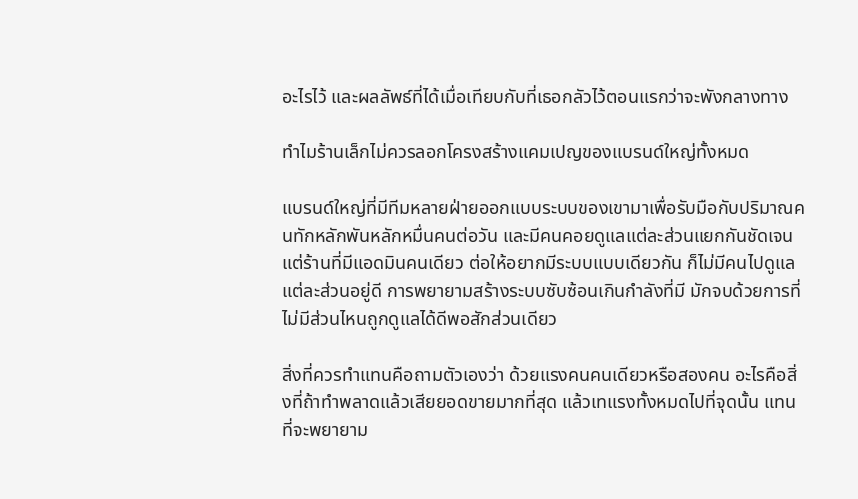อะไรไว้ และผลลัพธ์ที่ได้เมื่อเทียบกับที่เธอกลัวไว้ตอนแรกว่าจะพังกลางทาง

ทำไมร้านเล็กไม่ควรลอกโครงสร้างแคมเปญของแบรนด์ใหญ่ทั้งหมด

แบรนด์ใหญ่ที่มีทีมหลายฝ่ายออกแบบระบบของเขามาเพื่อรับมือกับปริมาณคนทักหลักพันหลักหมื่นคนต่อวัน และมีคนคอยดูแลแต่ละส่วนแยกกันชัดเจน แต่ร้านที่มีแอดมินคนเดียว ต่อให้อยากมีระบบแบบเดียวกัน ก็ไม่มีคนไปดูแลแต่ละส่วนอยู่ดี การพยายามสร้างระบบซับซ้อนเกินกำลังที่มี มักจบด้วยการที่ไม่มีส่วนไหนถูกดูแลได้ดีพอสักส่วนเดียว

สิ่งที่ควรทำแทนคือถามตัวเองว่า ด้วยแรงคนคนเดียวหรือสองคน อะไรคือสิ่งที่ถ้าทำพลาดแล้วเสียยอดขายมากที่สุด แล้วเทแรงทั้งหมดไปที่จุดนั้น แทนที่จะพยายาม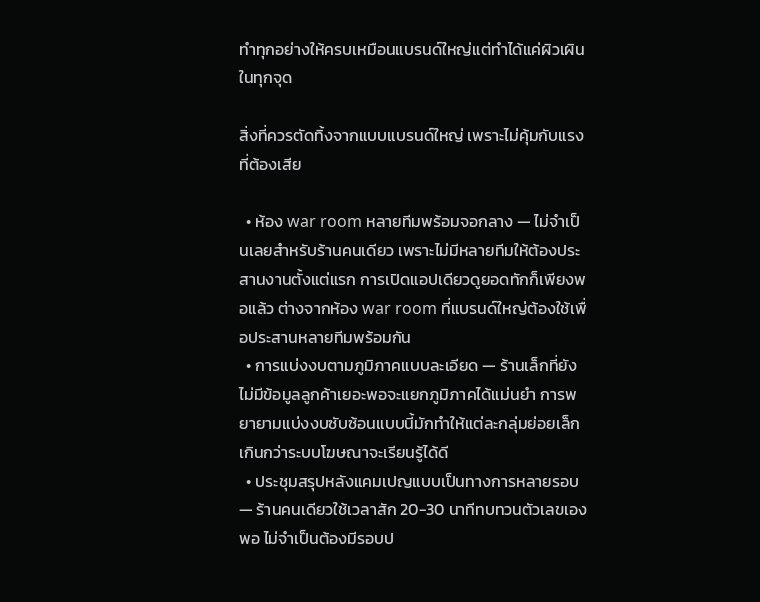ทำทุกอย่างให้ครบเหมือนแบรนด์ใหญ่แต่ทำได้แค่ผิวเผินในทุกจุด

สิ่งที่ควรตัดทิ้งจากแบบแบรนด์ใหญ่ เพราะไม่คุ้มกับแรงที่ต้องเสีย

  • ห้อง war room หลายทีมพร้อมจอกลาง — ไม่จำเป็นเลยสำหรับร้านคนเดียว เพราะไม่มีหลายทีมให้ต้องประสานงานตั้งแต่แรก การเปิดแอปเดียวดูยอดทักก็เพียงพอแล้ว ต่างจากห้อง war room ที่แบรนด์ใหญ่ต้องใช้เพื่อประสานหลายทีมพร้อมกัน
  • การแบ่งงบตามภูมิภาคแบบละเอียด — ร้านเล็กที่ยังไม่มีข้อมูลลูกค้าเยอะพอจะแยกภูมิภาคได้แม่นยำ การพยายามแบ่งงบซับซ้อนแบบนี้มักทำให้แต่ละกลุ่มย่อยเล็กเกินกว่าระบบโฆษณาจะเรียนรู้ได้ดี
  • ประชุมสรุปหลังแคมเปญแบบเป็นทางการหลายรอบ — ร้านคนเดียวใช้เวลาสัก 20-30 นาทีทบทวนตัวเลขเองพอ ไม่จำเป็นต้องมีรอบป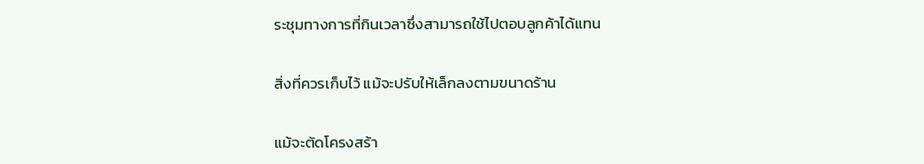ระชุมทางการที่กินเวลาซึ่งสามารถใช้ไปตอบลูกค้าได้แทน

สิ่งที่ควรเก็บไว้ แม้จะปรับให้เล็กลงตามขนาดร้าน

แม้จะตัดโครงสร้า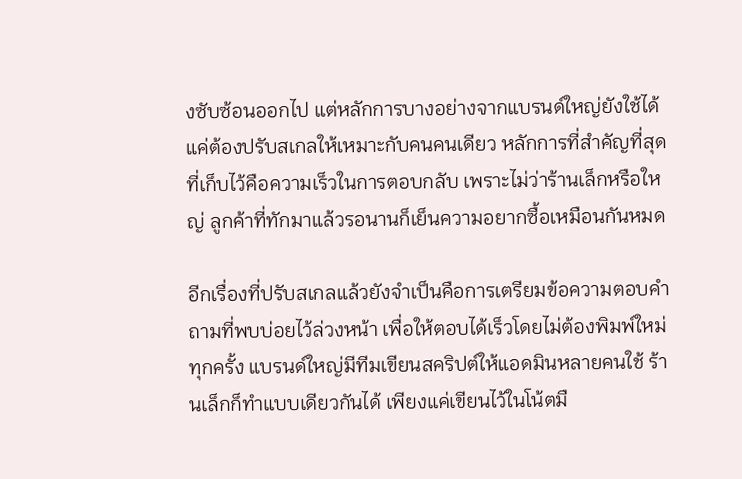งซับซ้อนออกไป แต่หลักการบางอย่างจากแบรนด์ใหญ่ยังใช้ได้ แค่ต้องปรับสเกลให้เหมาะกับคนคนเดียว หลักการที่สำคัญที่สุดที่เก็บไว้คือความเร็วในการตอบกลับ เพราะไม่ว่าร้านเล็กหรือใหญ่ ลูกค้าที่ทักมาแล้วรอนานก็เย็นความอยากซื้อเหมือนกันหมด

อีกเรื่องที่ปรับสเกลแล้วยังจำเป็นคือการเตรียมข้อความตอบคำถามที่พบบ่อยไว้ล่วงหน้า เพื่อให้ตอบได้เร็วโดยไม่ต้องพิมพ์ใหม่ทุกครั้ง แบรนด์ใหญ่มีทีมเขียนสคริปต์ให้แอดมินหลายคนใช้ ร้านเล็กก็ทำแบบเดียวกันได้ เพียงแค่เขียนไว้ในโน้ตมื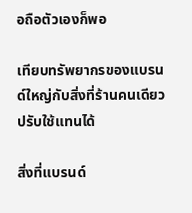อถือตัวเองก็พอ

เทียบทรัพยากรของแบรนด์ใหญ่กับสิ่งที่ร้านคนเดียวปรับใช้แทนได้

สิ่งที่แบรนด์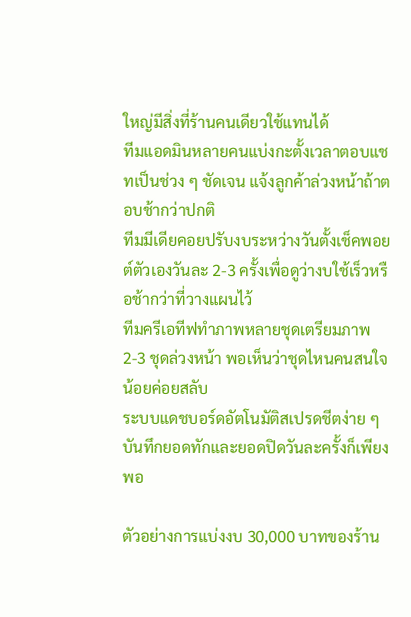ใหญ่มีสิ่งที่ร้านคนเดียวใช้แทนได้
ทีมแอดมินหลายคนแบ่งกะตั้งเวลาตอบแชทเป็นช่วง ๆ ชัดเจน แจ้งลูกค้าล่วงหน้าถ้าตอบช้ากว่าปกติ
ทีมมีเดียคอยปรับงบระหว่างวันตั้งเช็คพอยต์ตัวเองวันละ 2-3 ครั้งเพื่อดูว่างบใช้เร็วหรือช้ากว่าที่วางแผนไว้
ทีมครีเอทีฟทำภาพหลายชุดเตรียมภาพ 2-3 ชุดล่วงหน้า พอเห็นว่าชุดไหนคนสนใจน้อยค่อยสลับ
ระบบแดชบอร์ดอัตโนมัติสเปรดชีตง่าย ๆ บันทึกยอดทักและยอดปิดวันละครั้งก็เพียงพอ

ตัวอย่างการแบ่งงบ 30,000 บาทของร้าน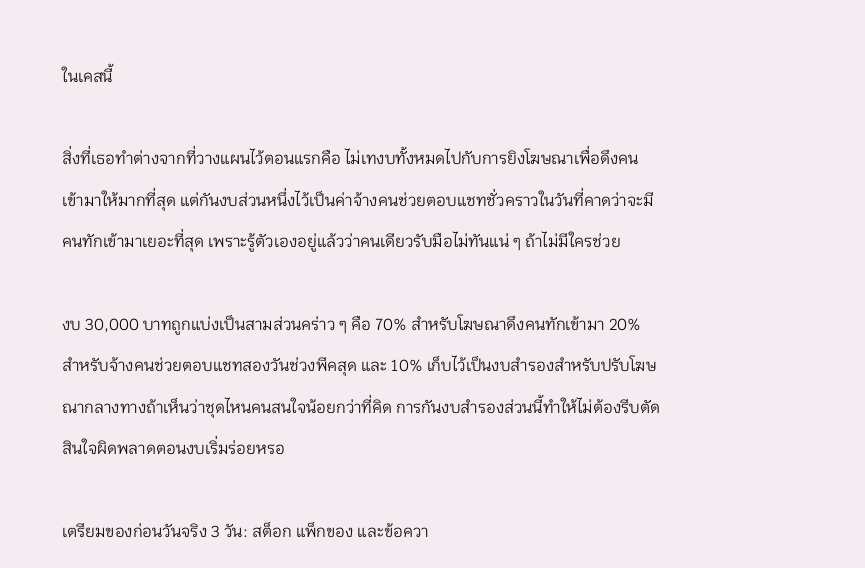ในเคสนี้

สิ่งที่เธอทำต่างจากที่วางแผนไว้ตอนแรกคือ ไม่เทงบทั้งหมดไปกับการยิงโฆษณาเพื่อดึงคนเข้ามาให้มากที่สุด แต่กันงบส่วนหนึ่งไว้เป็นค่าจ้างคนช่วยตอบแชทชั่วคราวในวันที่คาดว่าจะมีคนทักเข้ามาเยอะที่สุด เพราะรู้ตัวเองอยู่แล้วว่าคนเดียวรับมือไม่ทันแน่ ๆ ถ้าไม่มีใครช่วย

งบ 30,000 บาทถูกแบ่งเป็นสามส่วนคร่าว ๆ คือ 70% สำหรับโฆษณาดึงคนทักเข้ามา 20% สำหรับจ้างคนช่วยตอบแชทสองวันช่วงพีคสุด และ 10% เก็บไว้เป็นงบสำรองสำหรับปรับโฆษณากลางทางถ้าเห็นว่าชุดไหนคนสนใจน้อยกว่าที่คิด การกันงบสำรองส่วนนี้ทำให้ไม่ต้องรีบตัดสินใจผิดพลาดตอนงบเริ่มร่อยหรอ

เตรียมของก่อนวันจริง 3 วัน: สต็อก แพ็กของ และข้อควา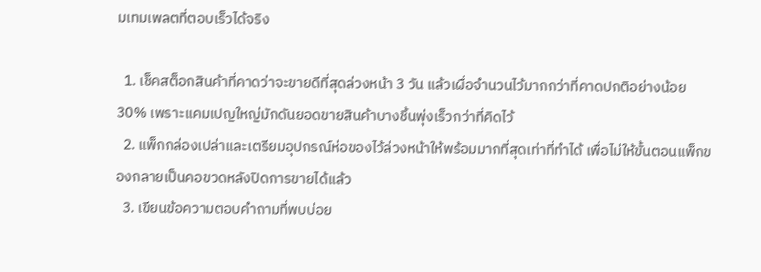มเทมเพลตที่ตอบเร็วได้จริง

  1. เช็คสต็อกสินค้าที่คาดว่าจะขายดีที่สุดล่วงหน้า 3 วัน แล้วเผื่อจำนวนไว้มากกว่าที่คาดปกติอย่างน้อย 30% เพราะแคมเปญใหญ่มักดันยอดขายสินค้าบางชิ้นพุ่งเร็วกว่าที่คิดไว้
  2. แพ็กกล่องเปล่าและเตรียมอุปกรณ์ห่อของไว้ล่วงหน้าให้พร้อมมากที่สุดเท่าที่ทำได้ เพื่อไม่ให้ขั้นตอนแพ็กของกลายเป็นคอขวดหลังปิดการขายได้แล้ว
  3. เขียนข้อความตอบคำถามที่พบบ่อย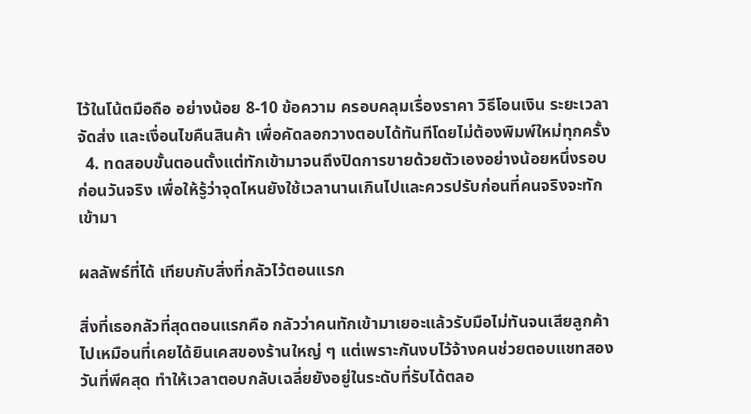ไว้ในโน้ตมือถือ อย่างน้อย 8-10 ข้อความ ครอบคลุมเรื่องราคา วิธีโอนเงิน ระยะเวลาจัดส่ง และเงื่อนไขคืนสินค้า เพื่อคัดลอกวางตอบได้ทันทีโดยไม่ต้องพิมพ์ใหม่ทุกครั้ง
  4. ทดสอบขั้นตอนตั้งแต่ทักเข้ามาจนถึงปิดการขายด้วยตัวเองอย่างน้อยหนึ่งรอบก่อนวันจริง เพื่อให้รู้ว่าจุดไหนยังใช้เวลานานเกินไปและควรปรับก่อนที่คนจริงจะทักเข้ามา

ผลลัพธ์ที่ได้ เทียบกับสิ่งที่กลัวไว้ตอนแรก

สิ่งที่เธอกลัวที่สุดตอนแรกคือ กลัวว่าคนทักเข้ามาเยอะแล้วรับมือไม่ทันจนเสียลูกค้าไปเหมือนที่เคยได้ยินเคสของร้านใหญ่ ๆ แต่เพราะกันงบไว้จ้างคนช่วยตอบแชทสองวันที่พีคสุด ทำให้เวลาตอบกลับเฉลี่ยยังอยู่ในระดับที่รับได้ตลอ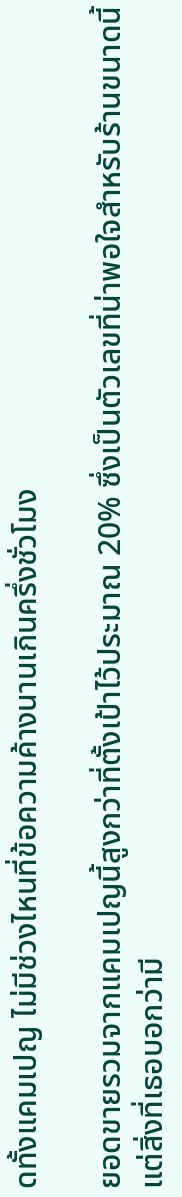ดทั้งแคมเปญ ไม่มีช่วงไหนที่ข้อความค้างนานเกินครึ่งชั่วโมง

ยอดขายรวมจากแคมเปญนี้สูงกว่าที่ตั้งเป้าไว้ประมาณ 20% ซึ่งเป็นตัวเลขที่น่าพอใจสำหรับร้านขนาดนี้ แต่สิ่งที่เธอบอกว่ามี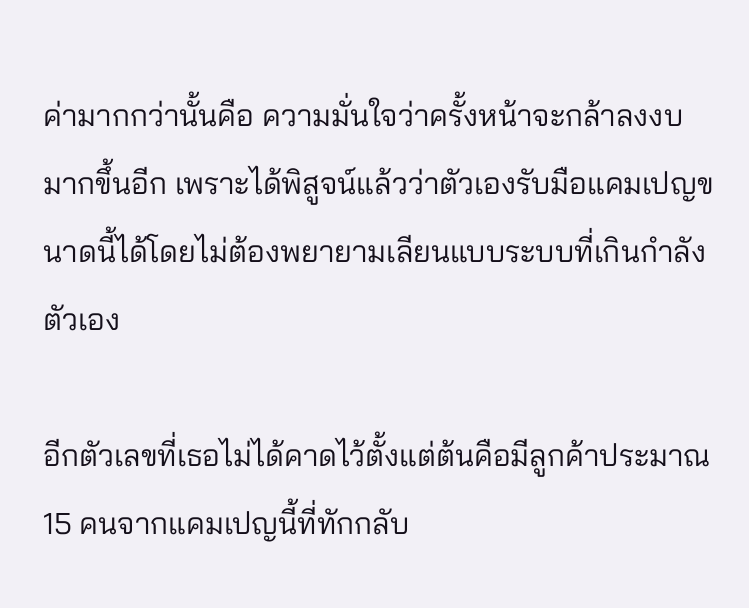ค่ามากกว่านั้นคือ ความมั่นใจว่าครั้งหน้าจะกล้าลงงบมากขึ้นอีก เพราะได้พิสูจน์แล้วว่าตัวเองรับมือแคมเปญขนาดนี้ได้โดยไม่ต้องพยายามเลียนแบบระบบที่เกินกำลังตัวเอง

อีกตัวเลขที่เธอไม่ได้คาดไว้ตั้งแต่ต้นคือมีลูกค้าประมาณ 15 คนจากแคมเปญนี้ที่ทักกลับ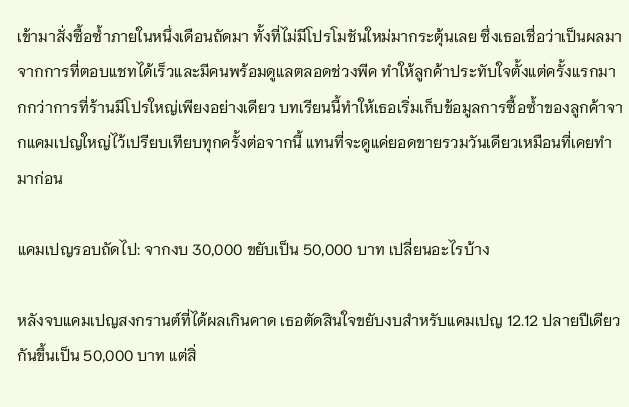เข้ามาสั่งซื้อซ้ำภายในหนึ่งเดือนถัดมา ทั้งที่ไม่มีโปรโมชันใหม่มากระตุ้นเลย ซึ่งเธอเชื่อว่าเป็นผลมาจากการที่ตอบแชทได้เร็วและมีคนพร้อมดูแลตลอดช่วงพีค ทำให้ลูกค้าประทับใจตั้งแต่ครั้งแรกมากกว่าการที่ร้านมีโปรใหญ่เพียงอย่างเดียว บทเรียนนี้ทำให้เธอเริ่มเก็บข้อมูลการซื้อซ้ำของลูกค้าจากแคมเปญใหญ่ไว้เปรียบเทียบทุกครั้งต่อจากนี้ แทนที่จะดูแค่ยอดขายรวมวันเดียวเหมือนที่เคยทำมาก่อน

แคมเปญรอบถัดไป: จากงบ 30,000 ขยับเป็น 50,000 บาท เปลี่ยนอะไรบ้าง

หลังจบแคมเปญสงกรานต์ที่ได้ผลเกินคาด เธอตัดสินใจขยับงบสำหรับแคมเปญ 12.12 ปลายปีเดียวกันขึ้นเป็น 50,000 บาท แต่สิ่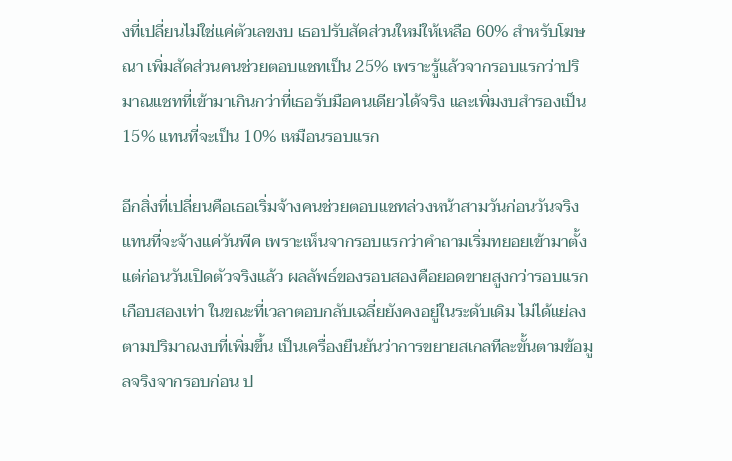งที่เปลี่ยนไม่ใช่แค่ตัวเลขงบ เธอปรับสัดส่วนใหม่ให้เหลือ 60% สำหรับโฆษณา เพิ่มสัดส่วนคนช่วยตอบแชทเป็น 25% เพราะรู้แล้วจากรอบแรกว่าปริมาณแชทที่เข้ามาเกินกว่าที่เธอรับมือคนเดียวได้จริง และเพิ่มงบสำรองเป็น 15% แทนที่จะเป็น 10% เหมือนรอบแรก

อีกสิ่งที่เปลี่ยนคือเธอเริ่มจ้างคนช่วยตอบแชทล่วงหน้าสามวันก่อนวันจริงแทนที่จะจ้างแค่วันพีค เพราะเห็นจากรอบแรกว่าคำถามเริ่มทยอยเข้ามาตั้งแต่ก่อนวันเปิดตัวจริงแล้ว ผลลัพธ์ของรอบสองคือยอดขายสูงกว่ารอบแรกเกือบสองเท่า ในขณะที่เวลาตอบกลับเฉลี่ยยังคงอยู่ในระดับเดิม ไม่ได้แย่ลงตามปริมาณงบที่เพิ่มขึ้น เป็นเครื่องยืนยันว่าการขยายสเกลทีละขั้นตามข้อมูลจริงจากรอบก่อน ป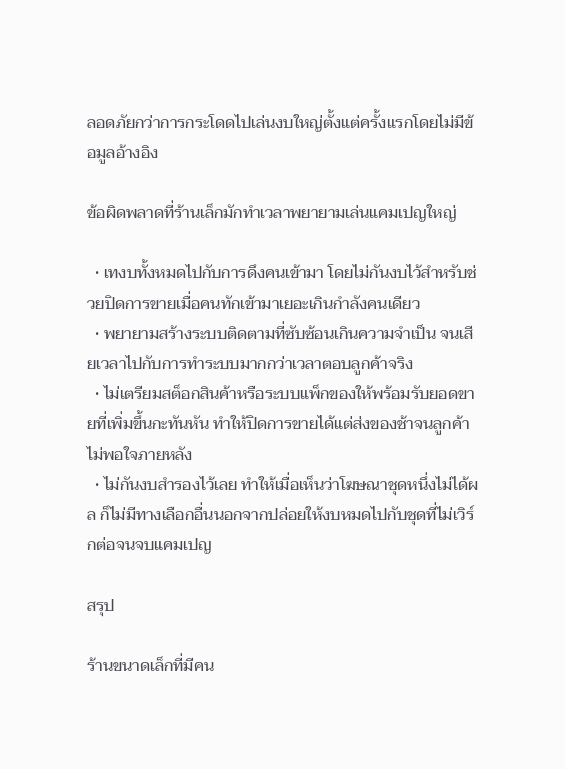ลอดภัยกว่าการกระโดดไปเล่นงบใหญ่ตั้งแต่ครั้งแรกโดยไม่มีข้อมูลอ้างอิง

ข้อผิดพลาดที่ร้านเล็กมักทำเวลาพยายามเล่นแคมเปญใหญ่

  • เทงบทั้งหมดไปกับการดึงคนเข้ามา โดยไม่กันงบไว้สำหรับช่วยปิดการขายเมื่อคนทักเข้ามาเยอะเกินกำลังคนเดียว
  • พยายามสร้างระบบติดตามที่ซับซ้อนเกินความจำเป็น จนเสียเวลาไปกับการทำระบบมากกว่าเวลาตอบลูกค้าจริง
  • ไม่เตรียมสต็อกสินค้าหรือระบบแพ็กของให้พร้อมรับยอดขายที่เพิ่มขึ้นกะทันหัน ทำให้ปิดการขายได้แต่ส่งของช้าจนลูกค้าไม่พอใจภายหลัง
  • ไม่กันงบสำรองไว้เลย ทำให้เมื่อเห็นว่าโฆษณาชุดหนึ่งไม่ได้ผล ก็ไม่มีทางเลือกอื่นนอกจากปล่อยให้งบหมดไปกับชุดที่ไม่เวิร์กต่อจนจบแคมเปญ

สรุป

ร้านขนาดเล็กที่มีคน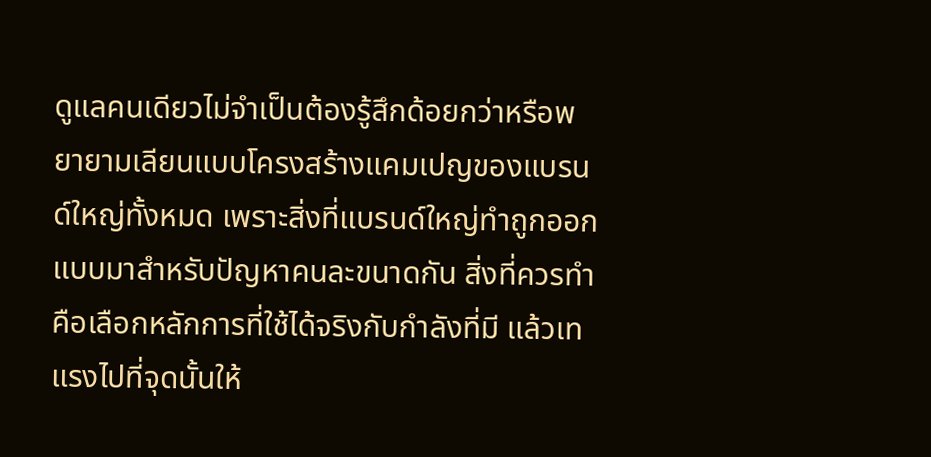ดูแลคนเดียวไม่จำเป็นต้องรู้สึกด้อยกว่าหรือพยายามเลียนแบบโครงสร้างแคมเปญของแบรนด์ใหญ่ทั้งหมด เพราะสิ่งที่แบรนด์ใหญ่ทำถูกออกแบบมาสำหรับปัญหาคนละขนาดกัน สิ่งที่ควรทำคือเลือกหลักการที่ใช้ได้จริงกับกำลังที่มี แล้วเทแรงไปที่จุดนั้นให้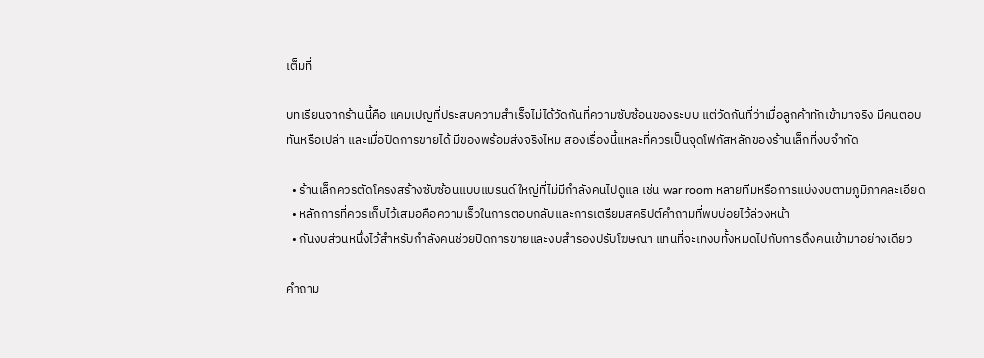เต็มที่

บทเรียนจากร้านนี้คือ แคมเปญที่ประสบความสำเร็จไม่ได้วัดกันที่ความซับซ้อนของระบบ แต่วัดกันที่ว่าเมื่อลูกค้าทักเข้ามาจริง มีคนตอบทันหรือเปล่า และเมื่อปิดการขายได้ มีของพร้อมส่งจริงไหม สองเรื่องนี้แหละที่ควรเป็นจุดโฟกัสหลักของร้านเล็กที่งบจำกัด

  • ร้านเล็กควรตัดโครงสร้างซับซ้อนแบบแบรนด์ใหญ่ที่ไม่มีกำลังคนไปดูแล เช่น war room หลายทีมหรือการแบ่งงบตามภูมิภาคละเอียด
  • หลักการที่ควรเก็บไว้เสมอคือความเร็วในการตอบกลับและการเตรียมสคริปต์คำถามที่พบบ่อยไว้ล่วงหน้า
  • กันงบส่วนหนึ่งไว้สำหรับกำลังคนช่วยปิดการขายและงบสำรองปรับโฆษณา แทนที่จะเทงบทั้งหมดไปกับการดึงคนเข้ามาอย่างเดียว

คำถาม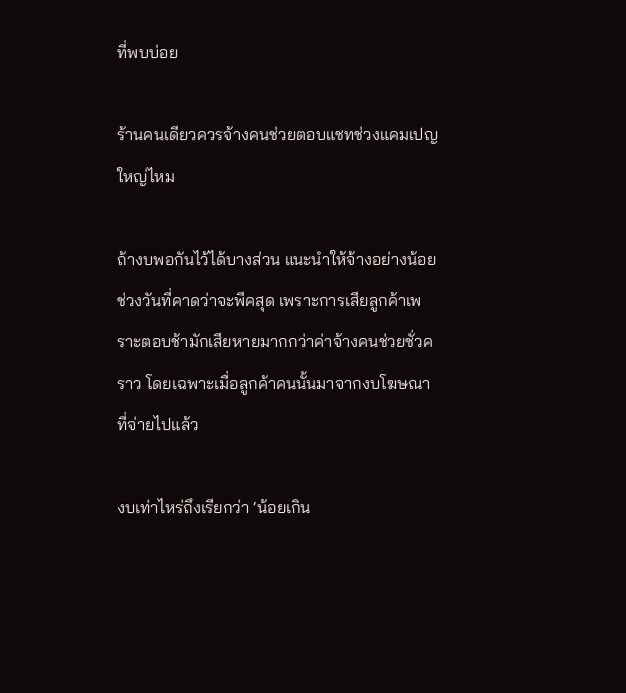ที่พบบ่อย

ร้านคนเดียวควรจ้างคนช่วยตอบแชทช่วงแคมเปญใหญ่ไหม

ถ้างบพอกันไว้ได้บางส่วน แนะนำให้จ้างอย่างน้อยช่วงวันที่คาดว่าจะพีคสุด เพราะการเสียลูกค้าเพราะตอบช้ามักเสียหายมากกว่าค่าจ้างคนช่วยชั่วคราว โดยเฉพาะเมื่อลูกค้าคนนั้นมาจากงบโฆษณาที่จ่ายไปแล้ว

งบเท่าไหร่ถึงเรียกว่า ‘น้อยเกิน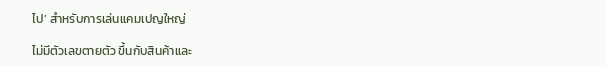ไป’ สำหรับการเล่นแคมเปญใหญ่

ไม่มีตัวเลขตายตัว ขึ้นกับสินค้าและ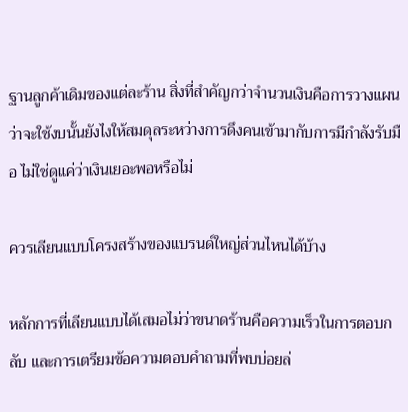ฐานลูกค้าเดิมของแต่ละร้าน สิ่งที่สำคัญกว่าจำนวนเงินคือการวางแผนว่าจะใช้งบนั้นยังไงให้สมดุลระหว่างการดึงคนเข้ามากับการมีกำลังรับมือ ไม่ใช่ดูแค่ว่าเงินเยอะพอหรือไม่

ควรเลียนแบบโครงสร้างของแบรนด์ใหญ่ส่วนไหนได้บ้าง

หลักการที่เลียนแบบได้เสมอไม่ว่าขนาดร้านคือความเร็วในการตอบกลับ และการเตรียมข้อความตอบคำถามที่พบบ่อยล่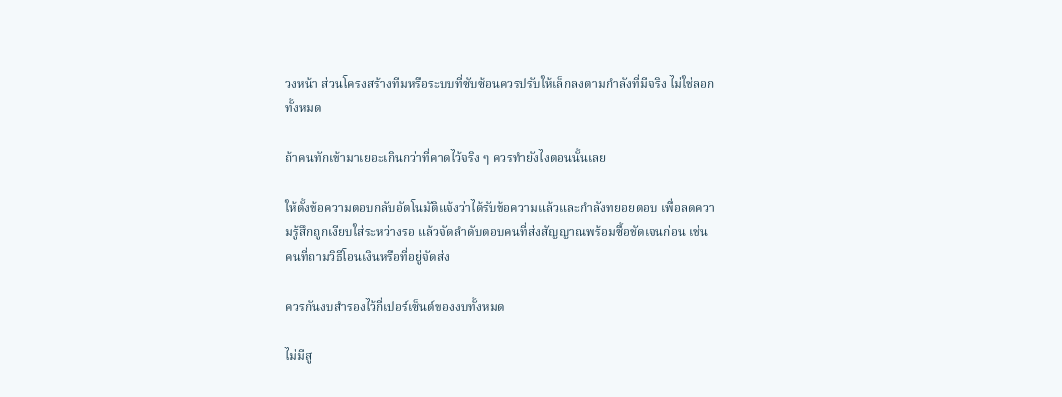วงหน้า ส่วนโครงสร้างทีมหรือระบบที่ซับซ้อนควรปรับให้เล็กลงตามกำลังที่มีจริง ไม่ใช่ลอกทั้งหมด

ถ้าคนทักเข้ามาเยอะเกินกว่าที่คาดไว้จริง ๆ ควรทำยังไงตอนนั้นเลย

ให้ตั้งข้อความตอบกลับอัตโนมัติแจ้งว่าได้รับข้อความแล้วและกำลังทยอยตอบ เพื่อลดความรู้สึกถูกเงียบใส่ระหว่างรอ แล้วจัดลำดับตอบคนที่ส่งสัญญาณพร้อมซื้อชัดเจนก่อน เช่น คนที่ถามวิธีโอนเงินหรือที่อยู่จัดส่ง

ควรกันงบสำรองไว้กี่เปอร์เซ็นต์ของงบทั้งหมด

ไม่มีสู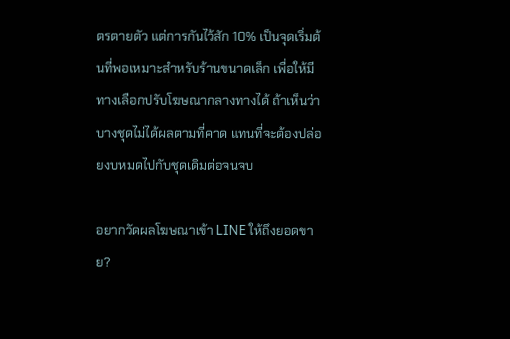ตรตายตัว แต่การกันไว้สัก 10% เป็นจุดเริ่มต้นที่พอเหมาะสำหรับร้านขนาดเล็ก เพื่อให้มีทางเลือกปรับโฆษณากลางทางได้ ถ้าเห็นว่าบางชุดไม่ได้ผลตามที่คาด แทนที่จะต้องปล่อยงบหมดไปกับชุดเดิมต่อจนจบ

อยากวัดผลโฆษณาเข้า LINE ให้ถึงยอดขาย?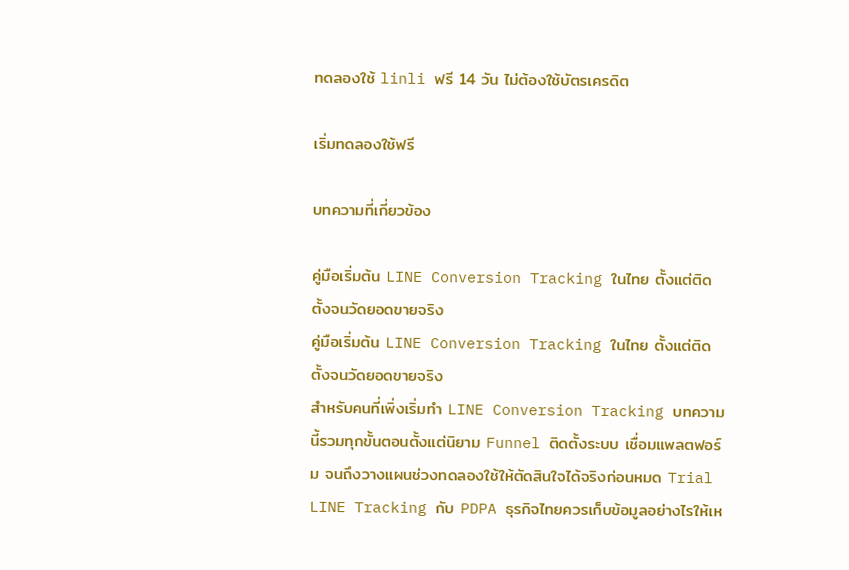ทดลองใช้ linli ฟรี 14 วัน ไม่ต้องใช้บัตรเครดิต

เริ่มทดลองใช้ฟรี

บทความที่เกี่ยวข้อง

คู่มือเริ่มต้น LINE Conversion Tracking ในไทย ตั้งแต่ติดตั้งจนวัดยอดขายจริง
คู่มือเริ่มต้น LINE Conversion Tracking ในไทย ตั้งแต่ติดตั้งจนวัดยอดขายจริง
สำหรับคนที่เพิ่งเริ่มทำ LINE Conversion Tracking บทความนี้รวมทุกขั้นตอนตั้งแต่นิยาม Funnel ติดตั้งระบบ เชื่อมแพลตฟอร์ม จนถึงวางแผนช่วงทดลองใช้ให้ตัดสินใจได้จริงก่อนหมด Trial
LINE Tracking กับ PDPA ธุรกิจไทยควรเก็บข้อมูลอย่างไรให้เห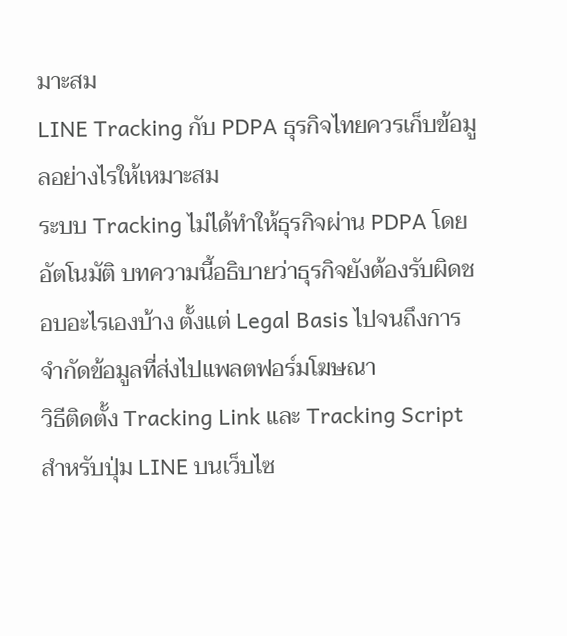มาะสม
LINE Tracking กับ PDPA ธุรกิจไทยควรเก็บข้อมูลอย่างไรให้เหมาะสม
ระบบ Tracking ไม่ได้ทำให้ธุรกิจผ่าน PDPA โดยอัตโนมัติ บทความนี้อธิบายว่าธุรกิจยังต้องรับผิดชอบอะไรเองบ้าง ตั้งแต่ Legal Basis ไปจนถึงการจำกัดข้อมูลที่ส่งไปแพลตฟอร์มโฆษณา
วิธีติดตั้ง Tracking Link และ Tracking Script สำหรับปุ่ม LINE บนเว็บไซ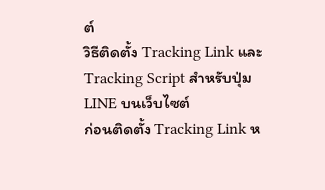ต์
วิธีติดตั้ง Tracking Link และ Tracking Script สำหรับปุ่ม LINE บนเว็บไซต์
ก่อนติดตั้ง Tracking Link ห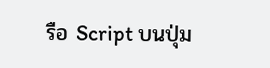รือ Script บนปุ่ม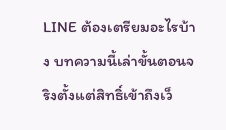LINE ต้องเตรียมอะไรบ้าง บทความนี้เล่าขั้นตอนจริงตั้งแต่สิทธิ์เข้าถึงเว็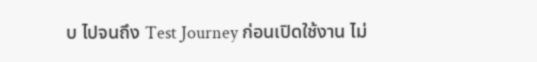บ ไปจนถึง Test Journey ก่อนเปิดใช้งาน ไม่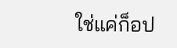ใช่แค่ก็อป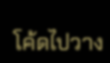โค้ดไปวาง